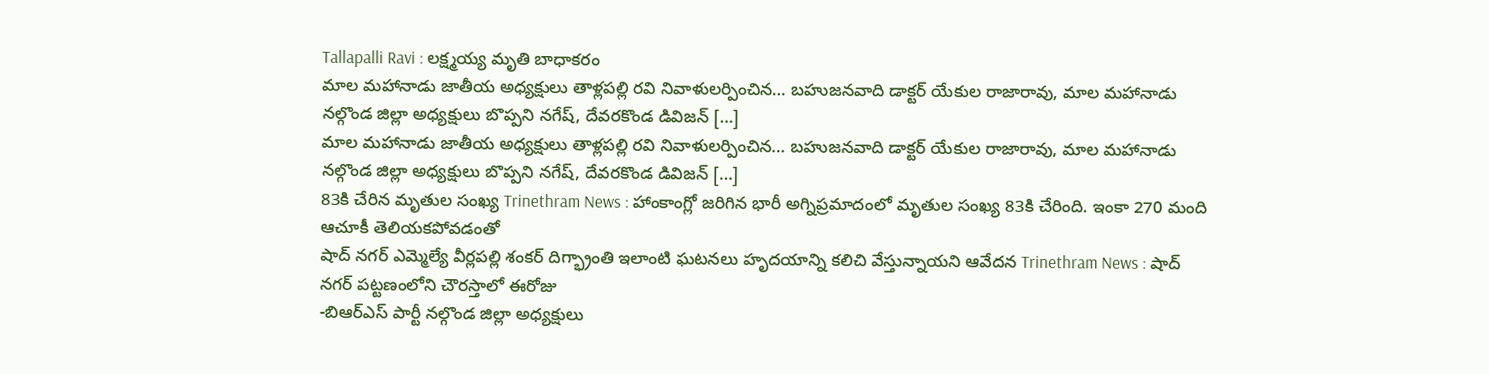Tallapalli Ravi : లక్ష్మయ్య మృతి బాధాకరం
మాల మహానాడు జాతీయ అధ్యక్షులు తాళ్లపల్లి రవి నివాళులర్పించిన… బహుజనవాది డాక్టర్ యేకుల రాజారావు, మాల మహానాడు నల్గొండ జిల్లా అధ్యక్షులు బొప్పని నగేష్, దేవరకొండ డివిజన్ […]
మాల మహానాడు జాతీయ అధ్యక్షులు తాళ్లపల్లి రవి నివాళులర్పించిన… బహుజనవాది డాక్టర్ యేకుల రాజారావు, మాల మహానాడు నల్గొండ జిల్లా అధ్యక్షులు బొప్పని నగేష్, దేవరకొండ డివిజన్ […]
83కి చేరిన మృతుల సంఖ్య Trinethram News : హాంకాంగ్లో జరిగిన భారీ అగ్నిప్రమాదంలో మృతుల సంఖ్య 83కి చేరింది. ఇంకా 270 మంది ఆచూకీ తెలియకపోవడంతో
షాద్ నగర్ ఎమ్మెల్యే వీర్లపల్లి శంకర్ దిగ్భ్రాంతి ఇలాంటి ఘటనలు హృదయాన్ని కలిచి వేస్తున్నాయని ఆవేదన Trinethram News : షాద్ నగర్ పట్టణంలోని చౌరస్తాలో ఈరోజు
-బిఆర్ఎస్ పార్టీ నల్గొండ జిల్లా అధ్యక్షులు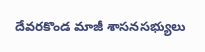దేవరకొండ మాజీ శాసనసభ్యులు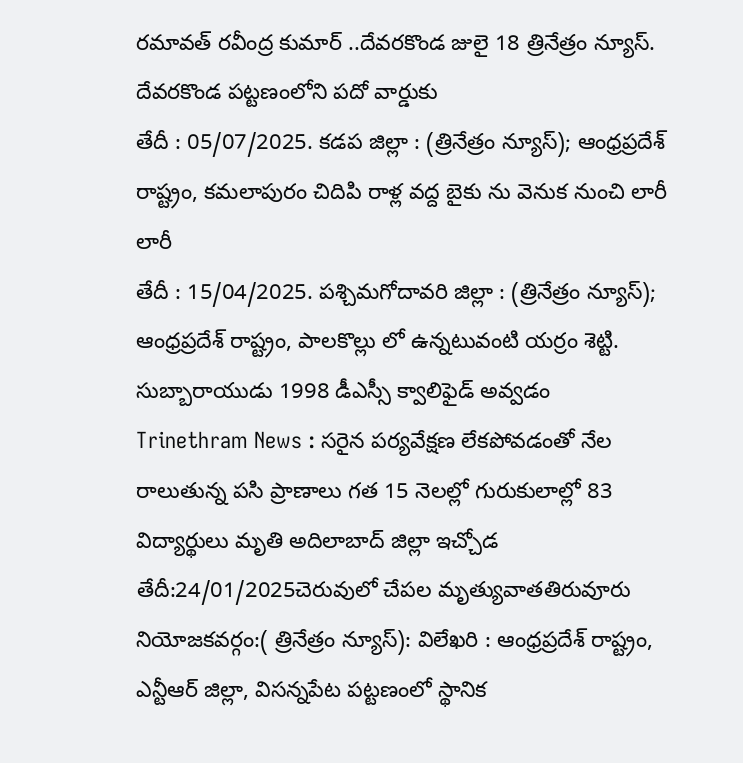రమావత్ రవీంద్ర కుమార్ ..దేవరకొండ జులై 18 త్రినేత్రం న్యూస్. దేవరకొండ పట్టణంలోని పదో వార్డుకు
తేదీ : 05/07/2025. కడప జిల్లా : (త్రినేత్రం న్యూస్); ఆంధ్రప్రదేశ్ రాష్ట్రం, కమలాపురం చిదిపి రాళ్ల వద్ద బైకు ను వెనుక నుంచి లారీ లారీ
తేదీ : 15/04/2025. పశ్చిమగోదావరి జిల్లా : (త్రినేత్రం న్యూస్); ఆంధ్రప్రదేశ్ రాష్ట్రం, పాలకొల్లు లో ఉన్నటువంటి యర్రం శెట్టి. సుబ్బారాయుడు 1998 డీఎస్సీ క్వాలిఫైడ్ అవ్వడం
Trinethram News : సరైన పర్యవేక్షణ లేకపోవడంతో నేల రాలుతున్న పసి ప్రాణాలు గత 15 నెలల్లో గురుకులాల్లో 83 విద్యార్థులు మృతి అదిలాబాద్ జిల్లా ఇచ్చోడ
తేదీ:24/01/2025చెరువులో చేపల మృత్యువాతతిరువూరు నియోజకవర్గం:( త్రినేత్రం న్యూస్): విలేఖరి : ఆంధ్రప్రదేశ్ రాష్ట్రం, ఎన్టీఆర్ జిల్లా, విసన్నపేట పట్టణంలో స్థానిక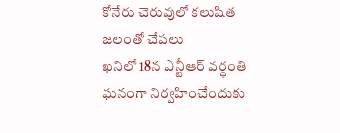కోనేరు చెరువులో కలుషిత జలంతో చేపలు
ఖనిలో 18న ఎన్టీఆర్ వర్ధంతి ఘనంగా నిర్వహించేందుకు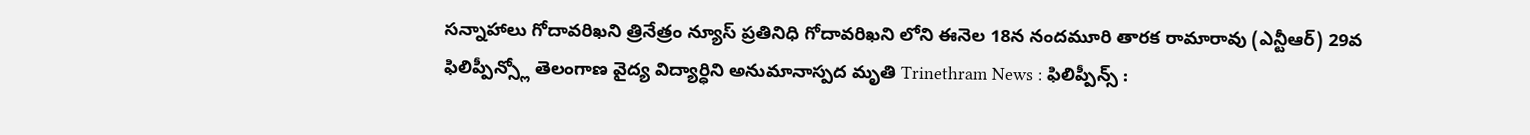సన్నాహాలు గోదావరిఖని త్రినేత్రం న్యూస్ ప్రతినిధి గోదావరిఖని లోని ఈనెల 18న నందమూరి తారక రామారావు (ఎన్టీఆర్) 29వ
ఫిలిప్పీన్స్లో తెలంగాణ వైద్య విద్యార్ధిని అనుమానాస్పద మృతి Trinethram News : ఫిలిప్పీన్స్ :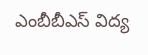ఎంబీబీఎస్ విద్య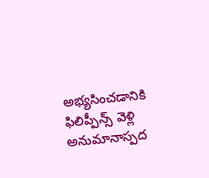అభ్యసించడానికి ఫిలిప్పీన్స్ వెళ్లి అనుమానాస్పద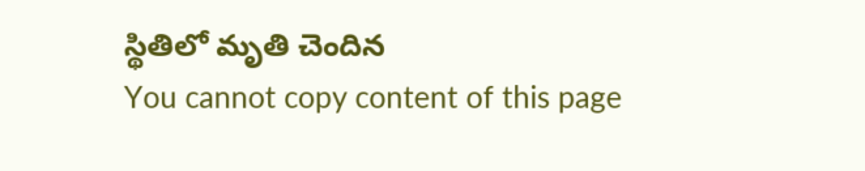స్థితిలో మృతి చెందిన
You cannot copy content of this page